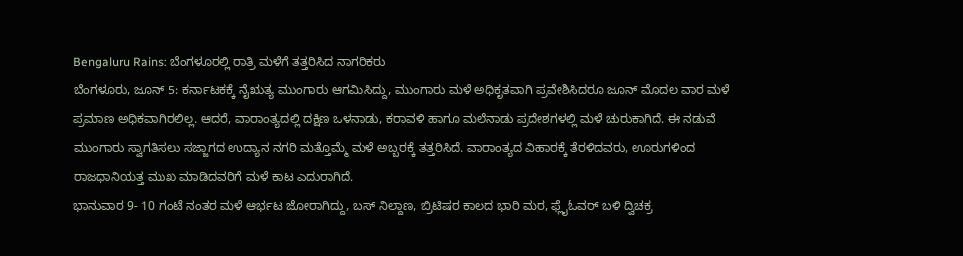Bengaluru Rains: ಬೆಂಗಳೂರಲ್ಲಿ ರಾತ್ರಿ ಮಳೆಗೆ ತತ್ತರಿಸಿದ ನಾಗರಿಕರು
ಬೆಂಗಳೂರು, ಜೂನ್ 5: ಕರ್ನಾಟಕಕ್ಕೆ ನೈಋತ್ಯ ಮುಂಗಾರು ಆಗಮಿಸಿದ್ದು, ಮುಂಗಾರು ಮಳೆ ಅಧಿಕೃತವಾಗಿ ಪ್ರವೇಶಿಸಿದರೂ ಜೂನ್ ಮೊದಲ ವಾರ ಮಳೆ ಪ್ರಮಾಣ ಅಧಿಕವಾಗಿರಲಿಲ್ಲ. ಆದರೆ, ವಾರಾಂತ್ಯದಲ್ಲಿ ದಕ್ಷಿಣ ಒಳನಾಡು, ಕರಾವಳಿ ಹಾಗೂ ಮಲೆನಾಡು ಪ್ರದೇಶಗಳಲ್ಲಿ ಮಳೆ ಚುರುಕಾಗಿದೆ. ಈ ನಡುವೆ ಮುಂಗಾರು ಸ್ವಾಗತಿಸಲು ಸಜ್ಜಾಗದ ಉದ್ಯಾನ ನಗರಿ ಮತ್ತೊಮ್ಮೆ ಮಳೆ ಅಬ್ಬರಕ್ಕೆ ತತ್ತರಿಸಿದೆ. ವಾರಾಂತ್ಯದ ವಿಹಾರಕ್ಕೆ ತೆರಳಿದವರು, ಊರುಗಳಿಂದ ರಾಜಧಾನಿಯತ್ತ ಮುಖ ಮಾಡಿದವರಿಗೆ ಮಳೆ ಕಾಟ ಎದುರಾಗಿದೆ.
ಭಾನುವಾರ 9- 10 ಗಂಟೆ ನಂತರ ಮಳೆ ಆರ್ಭಟ ಜೋರಾಗಿದ್ದು, ಬಸ್ ನಿಲ್ದಾಣ, ಬ್ರಿಟಿಷರ ಕಾಲದ ಭಾರಿ ಮರ, ಫ್ಲೈಓವರ್ ಬಳಿ ದ್ವಿಚಕ್ರ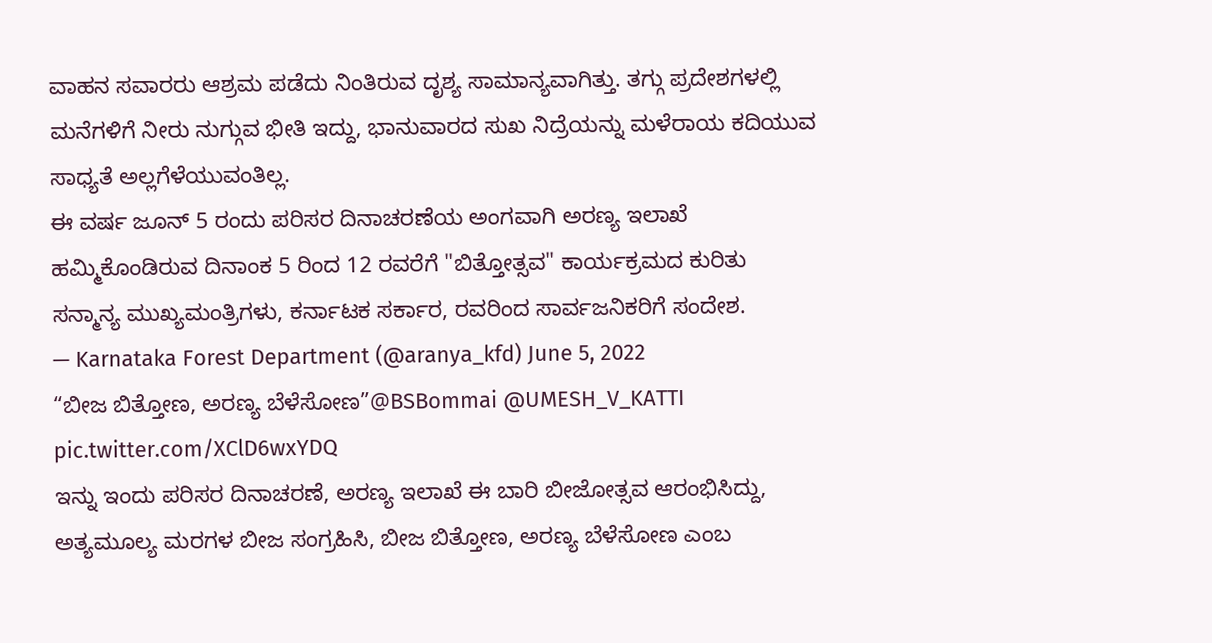ವಾಹನ ಸವಾರರು ಆಶ್ರಮ ಪಡೆದು ನಿಂತಿರುವ ದೃಶ್ಯ ಸಾಮಾನ್ಯವಾಗಿತ್ತು. ತಗ್ಗು ಪ್ರದೇಶಗಳಲ್ಲಿ ಮನೆಗಳಿಗೆ ನೀರು ನುಗ್ಗುವ ಭೀತಿ ಇದ್ದು, ಭಾನುವಾರದ ಸುಖ ನಿದ್ರೆಯನ್ನು ಮಳೆರಾಯ ಕದಿಯುವ ಸಾಧ್ಯತೆ ಅಲ್ಲಗೆಳೆಯುವಂತಿಲ್ಲ.
ಈ ವರ್ಷ ಜೂನ್ 5 ರಂದು ಪರಿಸರ ದಿನಾಚರಣೆಯ ಅಂಗವಾಗಿ ಅರಣ್ಯ ಇಲಾಖೆ ಹಮ್ಮಿಕೊಂಡಿರುವ ದಿನಾಂಕ 5 ರಿಂದ 12 ರವರೆಗೆ "ಬಿತ್ತೋತ್ಸವ" ಕಾರ್ಯಕ್ರಮದ ಕುರಿತು ಸನ್ಮಾನ್ಯ ಮುಖ್ಯಮಂತ್ರಿಗಳು, ಕರ್ನಾಟಕ ಸರ್ಕಾರ, ರವರಿಂದ ಸಾರ್ವಜನಿಕರಿಗೆ ಸಂದೇಶ.
— Karnataka Forest Department (@aranya_kfd) June 5, 2022
“ಬೀಜ ಬಿತ್ತೋಣ, ಅರಣ್ಯ ಬೆಳೆಸೋಣ”@BSBommai @UMESH_V_KATTI pic.twitter.com/XClD6wxYDQ
ಇನ್ನು ಇಂದು ಪರಿಸರ ದಿನಾಚರಣೆ, ಅರಣ್ಯ ಇಲಾಖೆ ಈ ಬಾರಿ ಬೀಜೋತ್ಸವ ಆರಂಭಿಸಿದ್ದು, ಅತ್ಯಮೂಲ್ಯ ಮರಗಳ ಬೀಜ ಸಂಗ್ರಹಿಸಿ, ಬೀಜ ಬಿತ್ತೋಣ, ಅರಣ್ಯ ಬೆಳೆಸೋಣ ಎಂಬ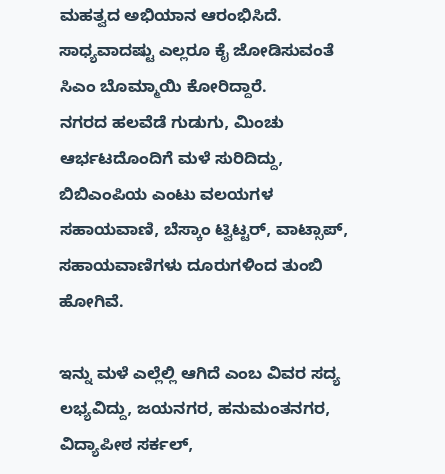ಮಹತ್ವದ ಅಭಿಯಾನ ಆರಂಭಿಸಿದೆ. ಸಾಧ್ಯವಾದಷ್ಟು ಎಲ್ಲರೂ ಕೈ ಜೋಡಿಸುವಂತೆ ಸಿಎಂ ಬೊಮ್ಮಾಯಿ ಕೋರಿದ್ದಾರೆ.
ನಗರದ ಹಲವೆಡೆ ಗುಡುಗು, ಮಿಂಚು ಆರ್ಭಟದೊಂದಿಗೆ ಮಳೆ ಸುರಿದಿದ್ದು, ಬಿಬಿಎಂಪಿಯ ಎಂಟು ವಲಯಗಳ ಸಹಾಯವಾಣಿ, ಬೆಸ್ಕಾಂ ಟ್ವಿಟ್ಟರ್, ವಾಟ್ಸಾಪ್, ಸಹಾಯವಾಣಿಗಳು ದೂರುಗಳಿಂದ ತುಂಬಿ ಹೋಗಿವೆ.

ಇನ್ನು ಮಳೆ ಎಲ್ಲೆಲ್ಲಿ ಆಗಿದೆ ಎಂಬ ವಿವರ ಸದ್ಯ ಲಭ್ಯವಿದ್ದು, ಜಯನಗರ, ಹನುಮಂತನಗರ, ವಿದ್ಯಾಪೀಠ ಸರ್ಕಲ್,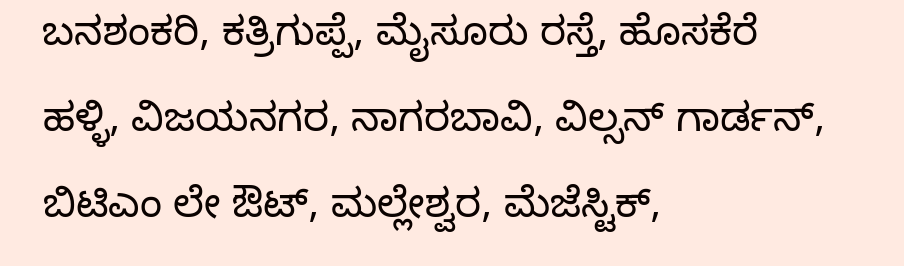ಬನಶಂಕರಿ, ಕತ್ರಿಗುಪ್ಪೆ, ಮೈಸೂರು ರಸ್ತೆ, ಹೊಸಕೆರೆ ಹಳ್ಳಿ, ವಿಜಯನಗರ, ನಾಗರಬಾವಿ, ವಿಲ್ಸನ್ ಗಾರ್ಡನ್, ಬಿಟಿಎಂ ಲೇ ಔಟ್, ಮಲ್ಲೇಶ್ವರ, ಮೆಜೆಸ್ಟಿಕ್,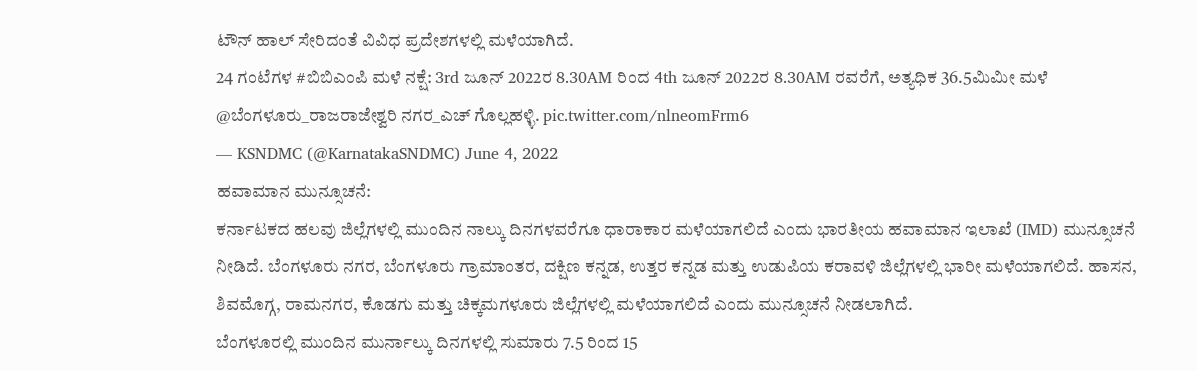ಟೌನ್ ಹಾಲ್ ಸೇರಿದಂತೆ ವಿವಿಧ ಪ್ರದೇಶಗಳಲ್ಲಿ ಮಳೆಯಾಗಿದೆ.
24 ಗಂಟೆಗಳ #ಬಿಬಿಎಂಪಿ ಮಳೆ ನಕ್ಷೆ: 3rd ಜೂನ್ 2022ರ 8.30AM ರಿಂದ 4th ಜೂನ್ 2022ರ 8.30AM ರವರೆಗೆ, ಅತ್ಯಧಿಕ 36.5ಮಿಮೀ ಮಳೆ @ಬೆಂಗಳೂರು_ರಾಜರಾಜೇಶ್ವರಿ ನಗರ_ಎಚ್ ಗೊಲ್ಲಹಳ್ಳಿ. pic.twitter.com/nlneomFrm6
— KSNDMC (@KarnatakaSNDMC) June 4, 2022
ಹವಾಮಾನ ಮುನ್ಸೂಚನೆ:
ಕರ್ನಾಟಕದ ಹಲವು ಜಿಲ್ಲೆಗಳಲ್ಲಿ ಮುಂದಿನ ನಾಲ್ಕು ದಿನಗಳವರೆಗೂ ಧಾರಾಕಾರ ಮಳೆಯಾಗಲಿದೆ ಎಂದು ಭಾರತೀಯ ಹವಾಮಾನ ಇಲಾಖೆ (IMD) ಮುನ್ಸೂಚನೆ ನೀಡಿದೆ. ಬೆಂಗಳೂರು ನಗರ, ಬೆಂಗಳೂರು ಗ್ರಾಮಾಂತರ, ದಕ್ಷಿಣ ಕನ್ನಡ, ಉತ್ತರ ಕನ್ನಡ ಮತ್ತು ಉಡುಪಿಯ ಕರಾವಳಿ ಜಿಲ್ಲೆಗಳಲ್ಲಿ ಭಾರೀ ಮಳೆಯಾಗಲಿದೆ. ಹಾಸನ, ಶಿವಮೊಗ್ಗ, ರಾಮನಗರ, ಕೊಡಗು ಮತ್ತು ಚಿಕ್ಕಮಗಳೂರು ಜಿಲ್ಲೆಗಳಲ್ಲಿ ಮಳೆಯಾಗಲಿದೆ ಎಂದು ಮುನ್ಸೂಚನೆ ನೀಡಲಾಗಿದೆ.
ಬೆಂಗಳೂರಲ್ಲಿ ಮುಂದಿನ ಮುರ್ನಾಲ್ಕು ದಿನಗಳಲ್ಲಿ ಸುಮಾರು 7.5 ರಿಂದ 15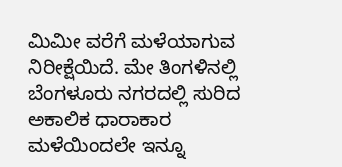ಮಿಮೀ ವರೆಗೆ ಮಳೆಯಾಗುವ ನಿರೀಕ್ಷೆಯಿದೆ. ಮೇ ತಿಂಗಳಿನಲ್ಲಿ ಬೆಂಗಳೂರು ನಗರದಲ್ಲಿ ಸುರಿದ ಅಕಾಲಿಕ ಧಾರಾಕಾರ ಮಳೆಯಿಂದಲೇ ಇನ್ನೂ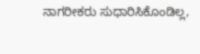ನಾಗರೀಕರು ಸುಧಾರಿಸಿಕೊಂಡಿಲ್ಲ,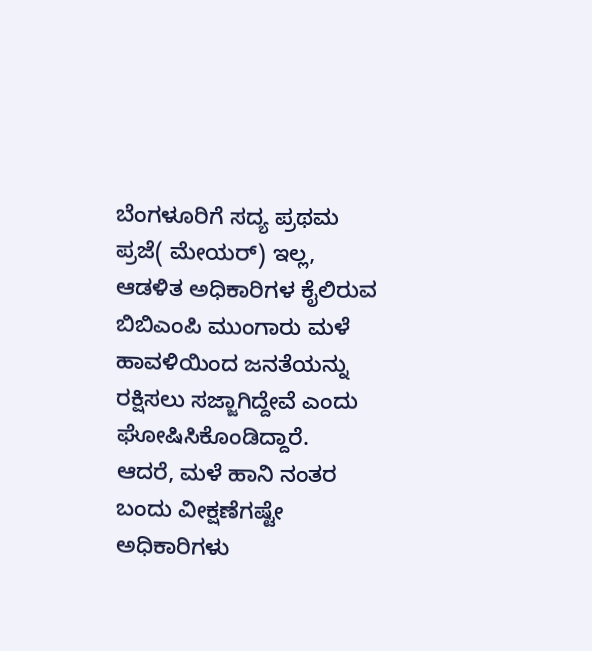ಬೆಂಗಳೂರಿಗೆ ಸದ್ಯ ಪ್ರಥಮ ಪ್ರಜೆ( ಮೇಯರ್) ಇಲ್ಲ, ಆಡಳಿತ ಅಧಿಕಾರಿಗಳ ಕೈಲಿರುವ ಬಿಬಿಎಂಪಿ ಮುಂಗಾರು ಮಳೆ ಹಾವಳಿಯಿಂದ ಜನತೆಯನ್ನು ರಕ್ಷಿಸಲು ಸಜ್ಜಾಗಿದ್ದೇವೆ ಎಂದು ಘೋಷಿಸಿಕೊಂಡಿದ್ದಾರೆ.
ಆದರೆ, ಮಳೆ ಹಾನಿ ನಂತರ ಬಂದು ವೀಕ್ಷಣೆಗಷ್ಟೇ ಅಧಿಕಾರಿಗಳು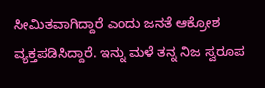ಸೀಮಿತವಾಗಿದ್ದಾರೆ ಎಂದು ಜನತೆ ಆಕ್ರೋಶ ವ್ಯಕ್ತಪಡಿಸಿದ್ದಾರೆ. ಇನ್ನು ಮಳೆ ತನ್ನ ನಿಜ ಸ್ವರೂಪ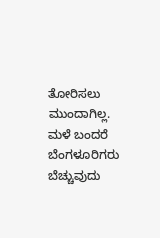ತೋರಿಸಲು ಮುಂದಾಗಿಲ್ಲ. ಮಳೆ ಬಂದರೆ ಬೆಂಗಳೂರಿಗರು ಬೆಚ್ಚುವುದು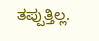ತಪ್ಪುತ್ತಿಲ್ಲ.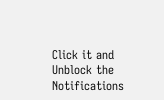Click it and Unblock the Notifications